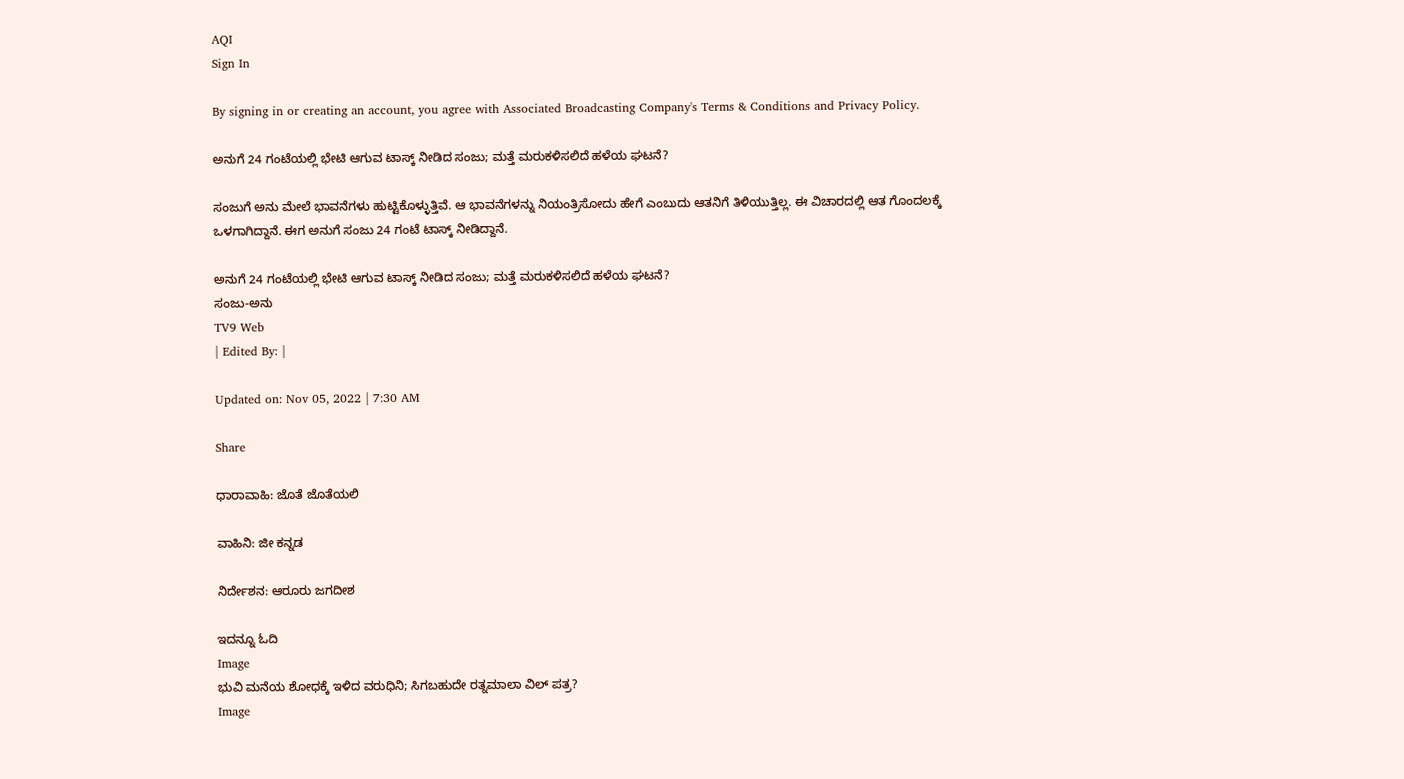AQI
Sign In

By signing in or creating an account, you agree with Associated Broadcasting Company's Terms & Conditions and Privacy Policy.

ಅನುಗೆ 24 ಗಂಟೆಯಲ್ಲಿ ಭೇಟಿ ಆಗುವ ಟಾಸ್ಕ್ ನೀಡಿದ ಸಂಜು; ಮತ್ತೆ ಮರುಕಳಿಸಲಿದೆ ಹಳೆಯ ಘಟನೆ?

ಸಂಜುಗೆ ಅನು ಮೇಲೆ ಭಾವನೆಗಳು ಹುಟ್ಟಿಕೊಳ್ಳುತ್ತಿವೆ. ಆ ಭಾವನೆಗಳನ್ನು ನಿಯಂತ್ರಿಸೋದು ಹೇಗೆ ಎಂಬುದು ಆತನಿಗೆ ತಿಳಿಯುತ್ತಿಲ್ಲ. ಈ ವಿಚಾರದಲ್ಲಿ ಆತ ಗೊಂದಲಕ್ಕೆ ಒಳಗಾಗಿದ್ದಾನೆ. ಈಗ ಅನುಗೆ ಸಂಜು 24 ಗಂಟೆ ಟಾಸ್ಕ್ ನೀಡಿದ್ದಾನೆ.

ಅನುಗೆ 24 ಗಂಟೆಯಲ್ಲಿ ಭೇಟಿ ಆಗುವ ಟಾಸ್ಕ್ ನೀಡಿದ ಸಂಜು; ಮತ್ತೆ ಮರುಕಳಿಸಲಿದೆ ಹಳೆಯ ಘಟನೆ?
ಸಂಜು-ಅನು
TV9 Web
| Edited By: |

Updated on: Nov 05, 2022 | 7:30 AM

Share

ಧಾರಾವಾಹಿ: ಜೊತೆ ಜೊತೆಯಲಿ

ವಾಹಿನಿ: ಜೀ ಕನ್ನಡ

ನಿರ್ದೇಶನ: ಆರೂರು ಜಗದೀಶ

ಇದನ್ನೂ ಓದಿ
Image
ಭುವಿ ಮನೆಯ ಶೋಧಕ್ಕೆ ಇಳಿದ ವರುಧಿನಿ; ಸಿಗಬಹುದೇ ರತ್ನಮಾಲಾ ವಿಲ್ ಪತ್ರ?
Image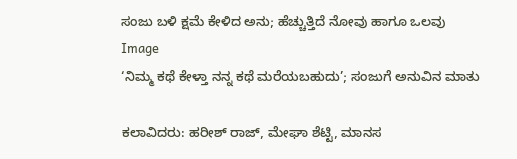ಸಂಜು ಬಳಿ ಕ್ಷಮೆ ಕೇಳಿದ ಅನು; ಹೆಚ್ಚುತ್ತಿದೆ ನೋವು ಹಾಗೂ ಒಲವು
Image
‘ನಿಮ್ಮ ಕಥೆ ಕೇಳ್ತಾ ನನ್ನ ಕಥೆ ಮರೆಯಬಹುದು’; ಸಂಜುಗೆ ಅನುವಿನ ಮಾತು

ಕಲಾವಿದರು: ಹರೀಶ್ ರಾಜ್, ಮೇಘಾ ಶೆಟ್ಟಿ, ಮಾನಸ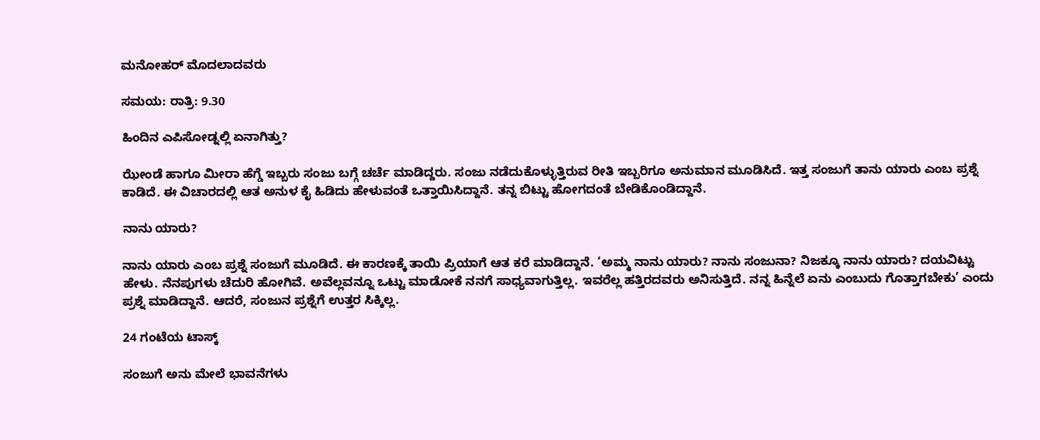ಮನೋಹರ್ ಮೊದಲಾದವರು

ಸಮಯ: ರಾತ್ರಿ: 9.30

ಹಿಂದಿನ ಎಪಿಸೋಡ್ನಲ್ಲಿ ಏನಾಗಿತ್ತು?

ಝೇಂಡೆ ಹಾಗೂ ಮೀರಾ ಹೆಗ್ಡೆ ಇಬ್ಬರು ಸಂಜು ಬಗ್ಗೆ ಚರ್ಚೆ ಮಾಡಿದ್ದರು. ಸಂಜು ನಡೆದುಕೊಳ್ಳುತ್ತಿರುವ ರೀತಿ ಇಬ್ಬರಿಗೂ ಅನುಮಾನ ಮೂಡಿಸಿದೆ. ಇತ್ತ ಸಂಜುಗೆ ತಾನು ಯಾರು ಎಂಬ ಪ್ರಶ್ನೆ ಕಾಡಿದೆ. ಈ ವಿಚಾರದಲ್ಲಿ ಆತ ಅನುಳ ಕೈ ಹಿಡಿದು ಹೇಳುವಂತೆ ಒತ್ತಾಯಿಸಿದ್ದಾನೆ. ತನ್ನ ಬಿಟ್ಟು ಹೋಗದಂತೆ ಬೇಡಿಕೊಂಡಿದ್ದಾನೆ.

ನಾನು ಯಾರು?

ನಾನು ಯಾರು ಎಂಬ ಪ್ರಶ್ನೆ ಸಂಜುಗೆ ಮೂಡಿದೆ. ಈ ಕಾರಣಕ್ಕೆ ತಾಯಿ ಪ್ರಿಯಾಗೆ ಆತ ಕರೆ ಮಾಡಿದ್ದಾನೆ. ‘ಅಮ್ಮ ನಾನು ಯಾರು? ನಾನು ಸಂಜುನಾ? ನಿಜಕ್ಕೂ ನಾನು ಯಾರು? ದಯವಿಟ್ಟು ಹೇಳು. ನೆನಪುಗಳು ಚೆದುರಿ ಹೋಗಿವೆ. ಅವೆಲ್ಲವನ್ನೂ ಒಟ್ಟು ಮಾಡೋಕೆ ನನಗೆ ಸಾಧ್ಯವಾಗುತ್ತಿಲ್ಲ. ಇವರೆಲ್ಲ ಹತ್ತಿರದವರು ಅನಿಸುತ್ತಿದೆ. ನನ್ನ ಹಿನ್ನೆಲೆ ಏನು ಎಂಬುದು ಗೊತ್ತಾಗಬೇಕು’ ಎಂದು ಪ್ರಶ್ನೆ ಮಾಡಿದ್ದಾನೆ. ಆದರೆ, ಸಂಜುನ ಪ್ರಶ್ನೆಗೆ ಉತ್ತರ ಸಿಕ್ಕಿಲ್ಲ.

24 ಗಂಟೆಯ ಟಾಸ್ಕ್

ಸಂಜುಗೆ ಅನು ಮೇಲೆ ಭಾವನೆಗಳು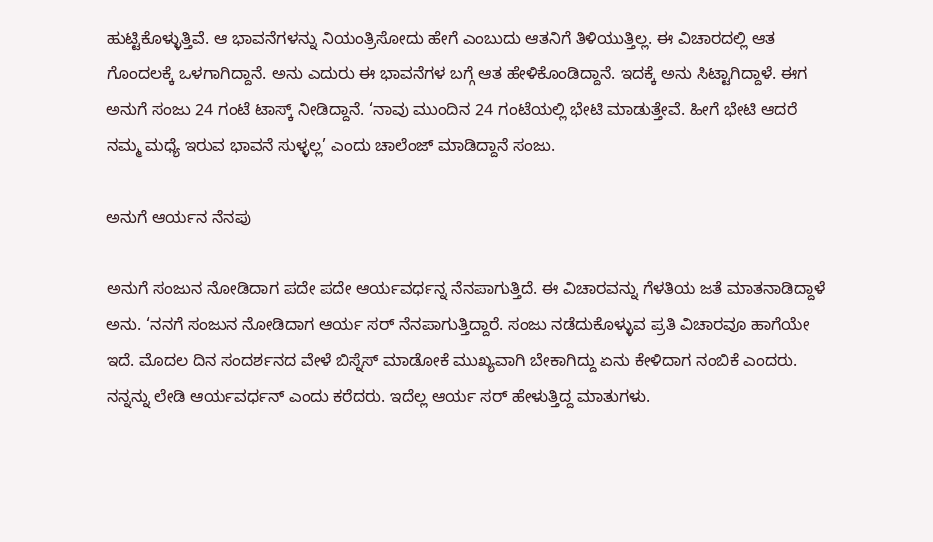ಹುಟ್ಟಿಕೊಳ್ಳುತ್ತಿವೆ. ಆ ಭಾವನೆಗಳನ್ನು ನಿಯಂತ್ರಿಸೋದು ಹೇಗೆ ಎಂಬುದು ಆತನಿಗೆ ತಿಳಿಯುತ್ತಿಲ್ಲ. ಈ ವಿಚಾರದಲ್ಲಿ ಆತ ಗೊಂದಲಕ್ಕೆ ಒಳಗಾಗಿದ್ದಾನೆ. ಅನು ಎದುರು ಈ ಭಾವನೆಗಳ ಬಗ್ಗೆ ಆತ ಹೇಳಿಕೊಂಡಿದ್ದಾನೆ. ಇದಕ್ಕೆ ಅನು ಸಿಟ್ಟಾಗಿದ್ದಾಳೆ. ಈಗ ಅನುಗೆ ಸಂಜು 24 ಗಂಟೆ ಟಾಸ್ಕ್ ನೀಡಿದ್ದಾನೆ. ‘ನಾವು ಮುಂದಿನ 24 ಗಂಟೆಯಲ್ಲಿ ಭೇಟಿ ಮಾಡುತ್ತೇವೆ. ಹೀಗೆ ಭೇಟಿ ಆದರೆ ನಮ್ಮ ಮಧ್ಯೆ ಇರುವ ಭಾವನೆ ಸುಳ್ಳಲ್ಲ’ ಎಂದು ಚಾಲೆಂಜ್ ಮಾಡಿದ್ದಾನೆ ಸಂಜು.

ಅನುಗೆ ಆರ್ಯನ ನೆನಪು

ಅನುಗೆ ಸಂಜುನ ನೋಡಿದಾಗ ಪದೇ ಪದೇ ಆರ್ಯವರ್ಧನ್ನ ನೆನಪಾಗುತ್ತಿದೆ. ಈ ವಿಚಾರವನ್ನು ಗೆಳತಿಯ ಜತೆ ಮಾತನಾಡಿದ್ದಾಳೆ ಅನು. ‘ನನಗೆ ಸಂಜುನ ನೋಡಿದಾಗ ಆರ್ಯ ಸರ್ ನೆನಪಾಗುತ್ತಿದ್ದಾರೆ. ಸಂಜು ನಡೆದುಕೊಳ್ಳುವ ಪ್ರತಿ ವಿಚಾರವೂ ಹಾಗೆಯೇ ಇದೆ. ಮೊದಲ ದಿನ ಸಂದರ್ಶನದ ವೇಳೆ ಬಿಸ್ನೆಸ್ ಮಾಡೋಕೆ ಮುಖ್ಯವಾಗಿ ಬೇಕಾಗಿದ್ದು ಏನು ಕೇಳಿದಾಗ ನಂಬಿಕೆ ಎಂದರು. ನನ್ನನ್ನು ಲೇಡಿ ಆರ್ಯವರ್ಧನ್ ಎಂದು ಕರೆದರು. ಇದೆಲ್ಲ ಆರ್ಯ ಸರ್ ಹೇಳುತ್ತಿದ್ದ ಮಾತುಗಳು.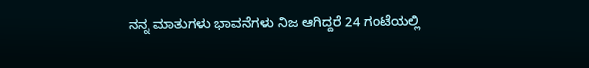ನನ್ನ ಮಾತುಗಳು ಭಾವನೆಗಳು ನಿಜ ಆಗಿದ್ದರೆ 24 ಗಂಟೆಯಲ್ಲಿ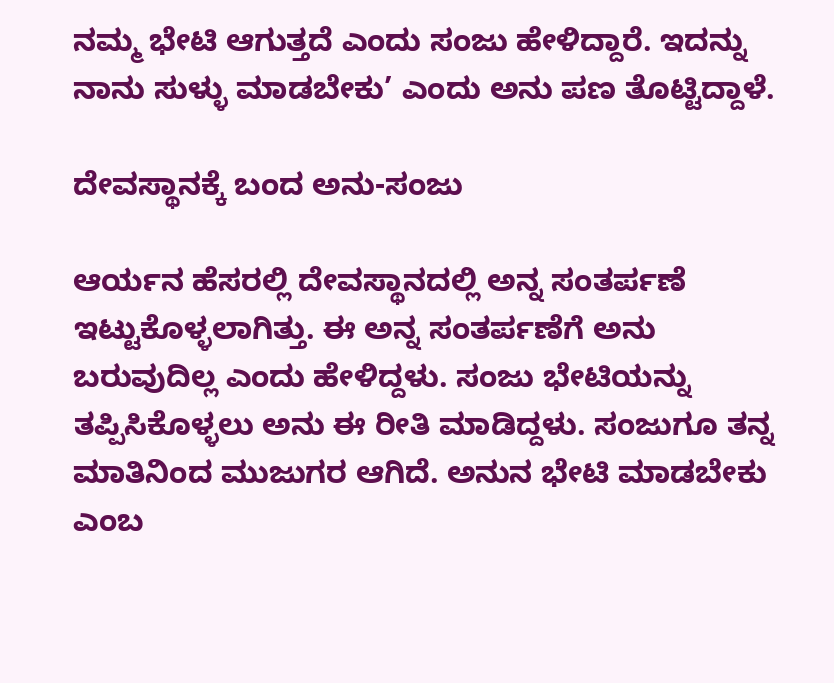ನಮ್ಮ ಭೇಟಿ ಆಗುತ್ತದೆ ಎಂದು ಸಂಜು ಹೇಳಿದ್ದಾರೆ. ಇದನ್ನು ನಾನು ಸುಳ್ಳು ಮಾಡಬೇಕು’ ಎಂದು ಅನು ಪಣ ತೊಟ್ಟಿದ್ದಾಳೆ.

ದೇವಸ್ಥಾನಕ್ಕೆ ಬಂದ ಅನು-ಸಂಜು

ಆರ್ಯನ ಹೆಸರಲ್ಲಿ ದೇವಸ್ಥಾನದಲ್ಲಿ ಅನ್ನ ಸಂತರ್ಪಣೆ ಇಟ್ಟುಕೊಳ್ಳಲಾಗಿತ್ತು. ಈ ಅನ್ನ ಸಂತರ್ಪಣೆಗೆ ಅನು ಬರುವುದಿಲ್ಲ ಎಂದು ಹೇಳಿದ್ದಳು. ಸಂಜು ಭೇಟಿಯನ್ನು ತಪ್ಪಿಸಿಕೊಳ್ಳಲು ಅನು ಈ ರೀತಿ ಮಾಡಿದ್ದಳು. ಸಂಜುಗೂ ತನ್ನ ಮಾತಿನಿಂದ ಮುಜುಗರ ಆಗಿದೆ. ಅನುನ ಭೇಟಿ ಮಾಡಬೇಕು ಎಂಬ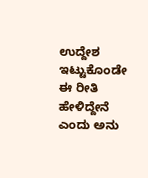ಉದ್ದೇಶ ಇಟ್ಟುಕೊಂಡೇ ಈ ರೀತಿ ಹೇಳಿದ್ದೇನೆ ಎಂದು ಅನು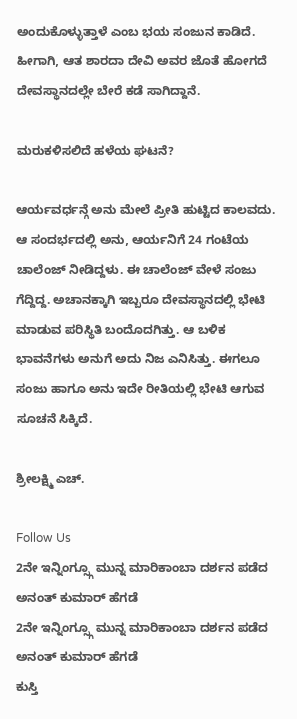ಅಂದುಕೊಳ್ಳುತ್ತಾಳೆ ಎಂಬ ಭಯ ಸಂಜುನ ಕಾಡಿದೆ. ಹೀಗಾಗಿ, ಆತ ಶಾರದಾ ದೇವಿ ಅವರ ಜೊತೆ ಹೋಗದೆ ದೇವಸ್ಥಾನದಲ್ಲೇ ಬೇರೆ ಕಡೆ ಸಾಗಿದ್ದಾನೆ.

ಮರುಕಳಿಸಲಿದೆ ಹಳೆಯ ಘಟನೆ?

ಆರ್ಯವರ್ಧನ್ಗೆ ಅನು ಮೇಲೆ ಪ್ರೀತಿ ಹುಟ್ಟಿದ ಕಾಲವದು. ಆ ಸಂದರ್ಭದಲ್ಲಿ ಅನು, ಆರ್ಯನಿಗೆ 24 ಗಂಟೆಯ ಚಾಲೆಂಜ್ ನೀಡಿದ್ದಳು. ಈ ಚಾಲೆಂಜ್ ವೇಳೆ ಸಂಜು ಗೆದ್ದಿದ್ದ. ಅಚಾನಕ್ಕಾಗಿ ಇಬ್ಬರೂ ದೇವಸ್ಥಾನದಲ್ಲಿ ಭೇಟಿ ಮಾಡುವ ಪರಿಸ್ಥಿತಿ ಬಂದೊದಗಿತ್ತು. ಆ ಬಳಿಕ ಭಾವನೆಗಳು ಅನುಗೆ ಅದು ನಿಜ ಎನಿಸಿತ್ತು. ಈಗಲೂ ಸಂಜು ಹಾಗೂ ಅನು ಇದೇ ರೀತಿಯಲ್ಲಿ ಭೇಟಿ ಆಗುವ ಸೂಚನೆ ಸಿಕ್ಕಿದೆ.

ಶ್ರೀಲಕ್ಷ್ಮಿ ಎಚ್.

Follow Us
2ನೇ ಇನ್ನಿಂಗ್ಸ್ಗೂ ಮುನ್ನ ಮಾರಿಕಾಂಬಾ ದರ್ಶನ ಪಡೆದ ಅನಂತ್ ಕುಮಾರ್ ಹೆಗಡೆ
2ನೇ ಇನ್ನಿಂಗ್ಸ್ಗೂ ಮುನ್ನ ಮಾರಿಕಾಂಬಾ ದರ್ಶನ ಪಡೆದ ಅನಂತ್ ಕುಮಾರ್ ಹೆಗಡೆ
ಕುಸ್ತಿ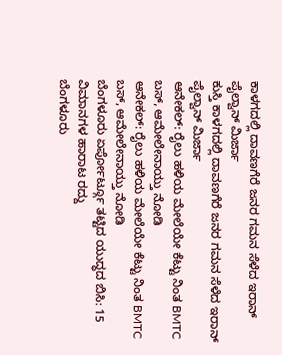ಕಾಳಗದಲ್ಲಿ ದಾವಣಗೆರೆ ಜನರ ಗಮನ ಸೆಳೆದ ಇರಾನ್ ಪೈಲ್ವಾನ್ ಮಿರ್ಜಾ
ಕುಸ್ತಿ ಕಾಳಗದಲ್ಲಿ ದಾವಣಗೆರೆ ಜನರ ಗಮನ ಸೆಳೆದ ಇರಾನ್ ಪೈಲ್ವಾನ್ ಮಿರ್ಜಾ
ಆನೇಕಲ್: ರೈಲು ಹಳಿಯ ಮೇಲೆಯೇ ಕೆಟ್ಟು ನಿಂತ BMTC ಬಸ್, ಆಮೇಲೇನಾಯ್ತು ನೋಡಿ
ಆನೇಕಲ್: ರೈಲು ಹಳಿಯ ಮೇಲೆಯೇ ಕೆಟ್ಟು ನಿಂತ BMTC ಬಸ್, ಆಮೇಲೇನಾಯ್ತು ನೋಡಿ
ಬೆಂಗಳೂರು ಏರ್ಪೋರ್ಟ್ಗೂ ತಟ್ಟಿದ ಯುದ್ಧದ ಬಿಸಿ: 15 ವಿಮಾನಗಳ ಹಾರಾಟ ರದ್ದು
ಬೆಂಗಳೂರು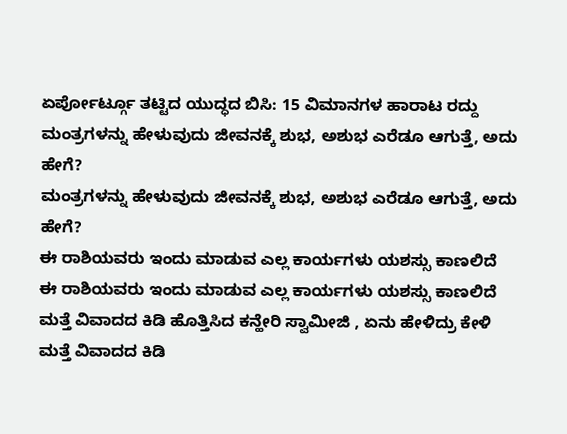ಏರ್ಪೋರ್ಟ್ಗೂ ತಟ್ಟಿದ ಯುದ್ಧದ ಬಿಸಿ: 15 ವಿಮಾನಗಳ ಹಾರಾಟ ರದ್ದು
ಮಂತ್ರಗಳನ್ನು ಹೇಳುವುದು ಜೀವನಕ್ಕೆ ಶುಭ, ಅಶುಭ ಎರೆಡೂ ಆಗುತ್ತೆ, ಅದು ಹೇಗೆ?
ಮಂತ್ರಗಳನ್ನು ಹೇಳುವುದು ಜೀವನಕ್ಕೆ ಶುಭ, ಅಶುಭ ಎರೆಡೂ ಆಗುತ್ತೆ, ಅದು ಹೇಗೆ?
ಈ ರಾಶಿಯವರು ಇಂದು ಮಾಡುವ ಎಲ್ಲ ಕಾರ್ಯಗಳು ಯಶಸ್ಸು ಕಾಣಲಿದೆ
ಈ ರಾಶಿಯವರು ಇಂದು ಮಾಡುವ ಎಲ್ಲ ಕಾರ್ಯಗಳು ಯಶಸ್ಸು ಕಾಣಲಿದೆ
ಮತ್ತೆ ವಿವಾದದ ಕಿಡಿ ಹೊತ್ತಿಸಿದ ಕನ್ಹೇರಿ ಸ್ವಾಮೀಜಿ , ಏನು ಹೇಳಿದ್ರು ಕೇಳಿ
ಮತ್ತೆ ವಿವಾದದ ಕಿಡಿ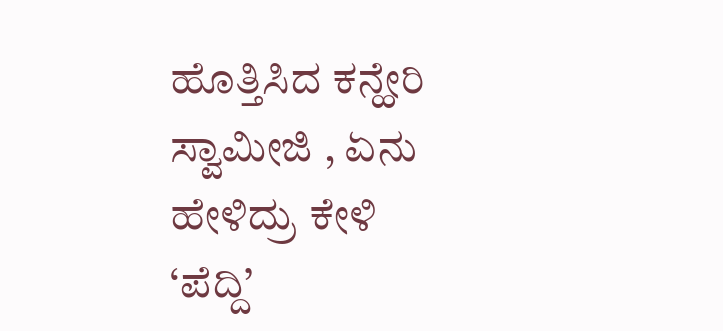ಹೊತ್ತಿಸಿದ ಕನ್ಹೇರಿ ಸ್ವಾಮೀಜಿ , ಏನು ಹೇಳಿದ್ರು ಕೇಳಿ
‘ಪೆದ್ದಿ’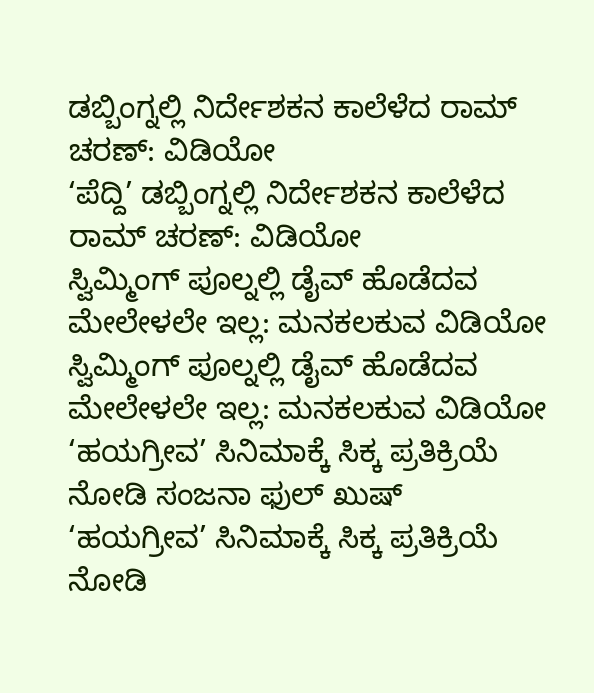ಡಬ್ಬಿಂಗ್ನಲ್ಲಿ ನಿರ್ದೇಶಕನ ಕಾಲೆಳೆದ ರಾಮ್ ಚರಣ್: ವಿಡಿಯೋ
‘ಪೆದ್ದಿ’ ಡಬ್ಬಿಂಗ್ನಲ್ಲಿ ನಿರ್ದೇಶಕನ ಕಾಲೆಳೆದ ರಾಮ್ ಚರಣ್: ವಿಡಿಯೋ
ಸ್ವಿಮ್ಮಿಂಗ್ ಪೂಲ್ನಲ್ಲಿ ಡೈವ್ ಹೊಡೆದವ ಮೇಲೇಳಲೇ ಇಲ್ಲ: ಮನಕಲಕುವ ವಿಡಿಯೋ
ಸ್ವಿಮ್ಮಿಂಗ್ ಪೂಲ್ನಲ್ಲಿ ಡೈವ್ ಹೊಡೆದವ ಮೇಲೇಳಲೇ ಇಲ್ಲ: ಮನಕಲಕುವ ವಿಡಿಯೋ
‘ಹಯಗ್ರೀವ’ ಸಿನಿಮಾಕ್ಕೆ ಸಿಕ್ಕ ಪ್ರತಿಕ್ರಿಯೆ ನೋಡಿ ಸಂಜನಾ ಫುಲ್ ಖುಷ್
‘ಹಯಗ್ರೀವ’ ಸಿನಿಮಾಕ್ಕೆ ಸಿಕ್ಕ ಪ್ರತಿಕ್ರಿಯೆ ನೋಡಿ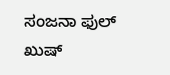ಸಂಜನಾ ಫುಲ್ ಖುಷ್